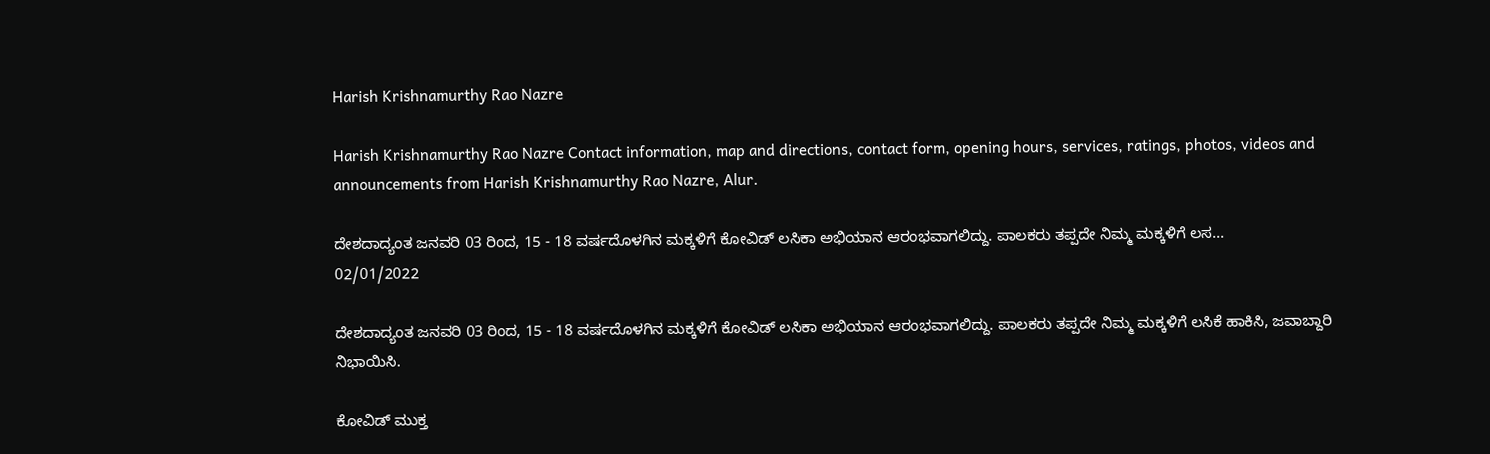Harish Krishnamurthy Rao Nazre

Harish Krishnamurthy Rao Nazre Contact information, map and directions, contact form, opening hours, services, ratings, photos, videos and announcements from Harish Krishnamurthy Rao Nazre, Alur.

ದೇಶದಾದ್ಯಂತ ಜನವರಿ 03 ರಿಂದ, 15 - 18 ವರ್ಷದೊಳಗಿನ ಮಕ್ಕಳಿಗೆ ಕೋವಿಡ್ ಲಸಿಕಾ ಅಭಿಯಾನ ಆರಂಭವಾಗಲಿದ್ದು. ಪಾಲಕರು ತಪ್ಪದೇ ನಿಮ್ಮ ಮಕ್ಕಳಿಗೆ ಲಸ...
02/01/2022

ದೇಶದಾದ್ಯಂತ ಜನವರಿ 03 ರಿಂದ, 15 - 18 ವರ್ಷದೊಳಗಿನ ಮಕ್ಕಳಿಗೆ ಕೋವಿಡ್ ಲಸಿಕಾ ಅಭಿಯಾನ ಆರಂಭವಾಗಲಿದ್ದು. ಪಾಲಕರು ತಪ್ಪದೇ ನಿಮ್ಮ ಮಕ್ಕಳಿಗೆ ಲಸಿಕೆ ಹಾಕಿಸಿ, ಜವಾಬ್ದಾರಿ ನಿಭಾಯಿಸಿ.

ಕೋವಿಡ್ ಮುಕ್ತ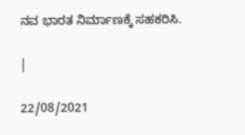ನವ ಭಾರತ ನಿರ್ಮಾಣಕ್ಕೆ ಸಹಕರಿಸಿ.

|

22/08/2021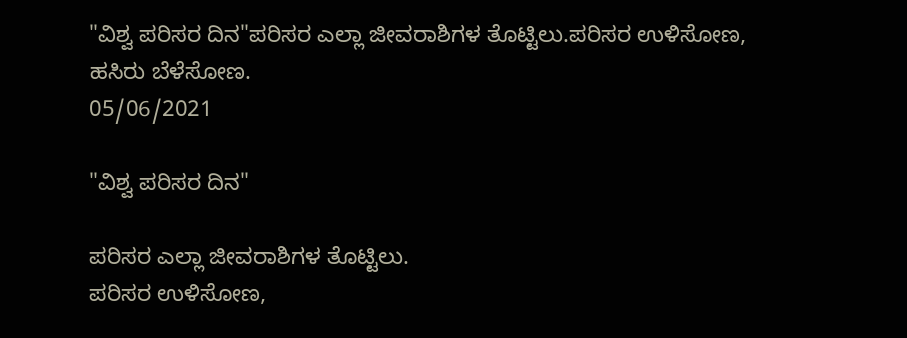"ವಿಶ್ವ ಪರಿಸರ ದಿನ"ಪರಿಸರ ಎಲ್ಲಾ ಜೀವರಾಶಿಗಳ ತೊಟ್ಟಿಲು.ಪರಿಸರ ಉಳಿಸೋಣ, ಹಸಿರು ಬೆಳೆಸೋಣ.
05/06/2021

"ವಿಶ್ವ ಪರಿಸರ ದಿನ"

ಪರಿಸರ ಎಲ್ಲಾ ಜೀವರಾಶಿಗಳ ತೊಟ್ಟಿಲು.
ಪರಿಸರ ಉಳಿಸೋಣ,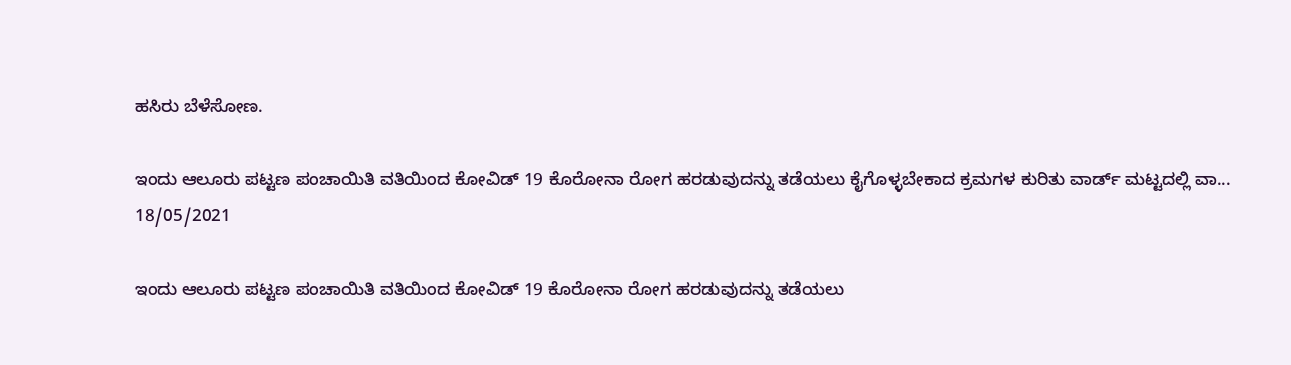ಹಸಿರು ಬೆಳೆಸೋಣ.

ಇಂದು ಆಲೂರು ಪಟ್ಟಣ ಪಂಚಾಯಿತಿ ವತಿಯಿಂದ ಕೋವಿಡ್ 19 ಕೊರೋನಾ ರೋಗ ಹರಡುವುದನ್ನು ತಡೆಯಲು ಕೈಗೊಳ್ಳಬೇಕಾದ ಕ್ರಮಗಳ ಕುರಿತು ವಾರ್ಡ್ ಮಟ್ಟದಲ್ಲಿ ವಾ...
18/05/2021

ಇಂದು ಆಲೂರು ಪಟ್ಟಣ ಪಂಚಾಯಿತಿ ವತಿಯಿಂದ ಕೋವಿಡ್ 19 ಕೊರೋನಾ ರೋಗ ಹರಡುವುದನ್ನು ತಡೆಯಲು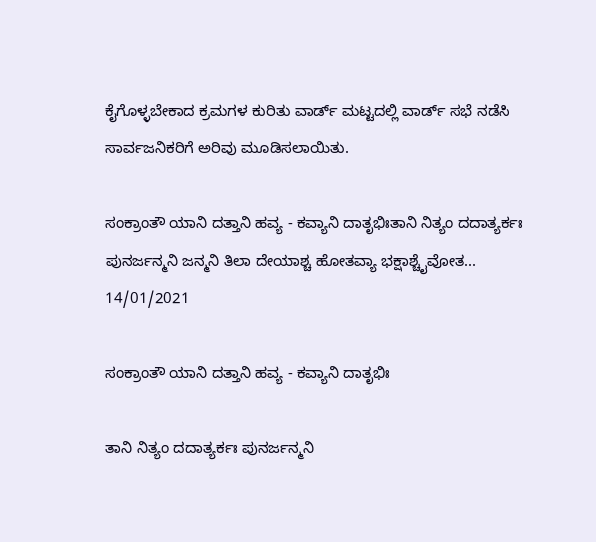ಕೈಗೊಳ್ಳಬೇಕಾದ ಕ್ರಮಗಳ ಕುರಿತು ವಾರ್ಡ್ ಮಟ್ಟದಲ್ಲಿ ವಾರ್ಡ್ ಸಭೆ ನಡೆಸಿ ಸಾರ್ವಜನಿಕರಿಗೆ ಅರಿವು ಮೂಡಿಸಲಾಯಿತು.

ಸಂಕ್ರಾಂತೌ ಯಾನಿ ದತ್ತಾನಿ ಹವ್ಯ - ಕವ್ಯಾನಿ ದಾತೃಭಿಃತಾನಿ ನಿತ್ಯಂ ದದಾತ್ಯರ್ಕಃ ಪುನರ್ಜನ್ಮನಿ ಜನ್ಮನಿ ತಿಲಾ ದೇಯಾಶ್ಚ ಹೋತವ್ಯಾ ಭಕ್ಷಾಶ್ಚೈವೋತ...
14/01/2021

ಸಂಕ್ರಾಂತೌ ಯಾನಿ ದತ್ತಾನಿ ಹವ್ಯ - ಕವ್ಯಾನಿ ದಾತೃಭಿಃ

ತಾನಿ ನಿತ್ಯಂ ದದಾತ್ಯರ್ಕಃ ಪುನರ್ಜನ್ಮನಿ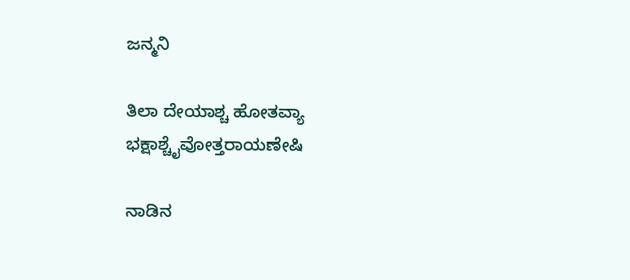ಜನ್ಮನಿ

ತಿಲಾ ದೇಯಾಶ್ಚ ಹೋತವ್ಯಾ ಭಕ್ಷಾಶ್ಚೈವೋತ್ತರಾಯಣೇಷಿ

ನಾಡಿನ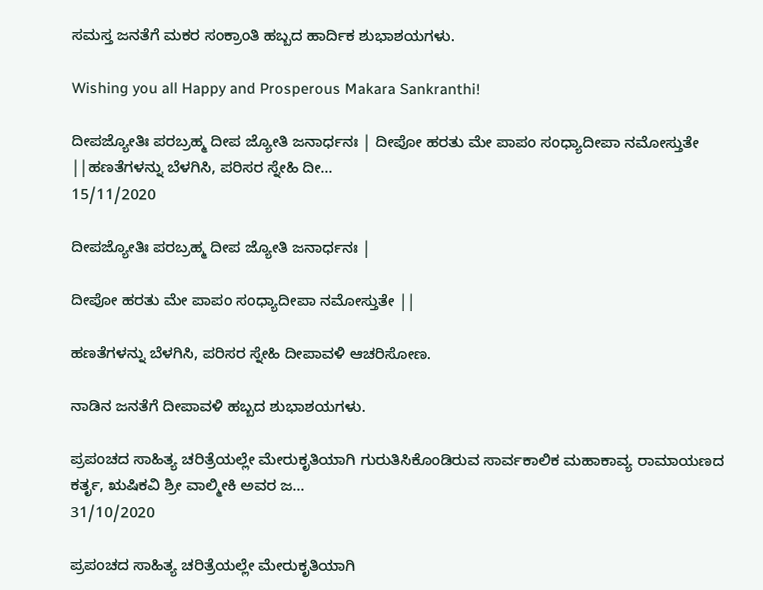ಸಮಸ್ತ ಜನತೆಗೆ ಮಕರ ಸಂಕ್ರಾಂತಿ ಹಬ್ಬದ ಹಾರ್ದಿಕ ಶುಭಾಶಯಗಳು.

Wishing you all Happy and Prosperous Makara Sankranthi!

ದೀಪಜ್ಯೋತಿಃ ಪರಬ್ರಹ್ಮ ದೀಪ ಜ್ಯೋತಿ ಜನಾರ್ಧನಃ | ದೀಪೋ ಹರತು ಮೇ ಪಾಪಂ ಸಂಧ್ಯಾದೀಪಾ ನಮೋಸ್ತುತೇ ||ಹಣತೆಗಳನ್ನು ಬೆಳಗಿಸಿ, ಪರಿಸರ ಸ್ನೇಹಿ ದೀ...
15/11/2020

ದೀಪಜ್ಯೋತಿಃ ಪರಬ್ರಹ್ಮ ದೀಪ ಜ್ಯೋತಿ ಜನಾರ್ಧನಃ |

ದೀಪೋ ಹರತು ಮೇ ಪಾಪಂ ಸಂಧ್ಯಾದೀಪಾ ನಮೋಸ್ತುತೇ ||

ಹಣತೆಗಳನ್ನು ಬೆಳಗಿಸಿ, ಪರಿಸರ ಸ್ನೇಹಿ ದೀಪಾವಳಿ ಆಚರಿಸೋಣ.

ನಾಡಿನ ಜನತೆಗೆ ದೀಪಾವಳಿ ಹಬ್ಬದ ಶುಭಾಶಯಗಳು.

ಪ್ರಪಂಚದ ಸಾಹಿತ್ಯ ಚರಿತ್ರೆಯಲ್ಲೇ ಮೇರುಕೃತಿಯಾಗಿ ಗುರುತಿಸಿಕೊಂಡಿರುವ ಸಾರ್ವಕಾಲಿಕ ಮಹಾಕಾವ್ಯ ರಾಮಾಯಣದ ಕರ್ತೃ, ಋಷಿಕವಿ ಶ್ರೀ ವಾಲ್ಮೀಕಿ ಅವರ ಜ...
31/10/2020

ಪ್ರಪಂಚದ ಸಾಹಿತ್ಯ ಚರಿತ್ರೆಯಲ್ಲೇ ಮೇರುಕೃತಿಯಾಗಿ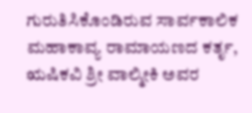ಗುರುತಿಸಿಕೊಂಡಿರುವ ಸಾರ್ವಕಾಲಿಕ ಮಹಾಕಾವ್ಯ ರಾಮಾಯಣದ ಕರ್ತೃ, ಋಷಿಕವಿ ಶ್ರೀ ವಾಲ್ಮೀಕಿ ಅವರ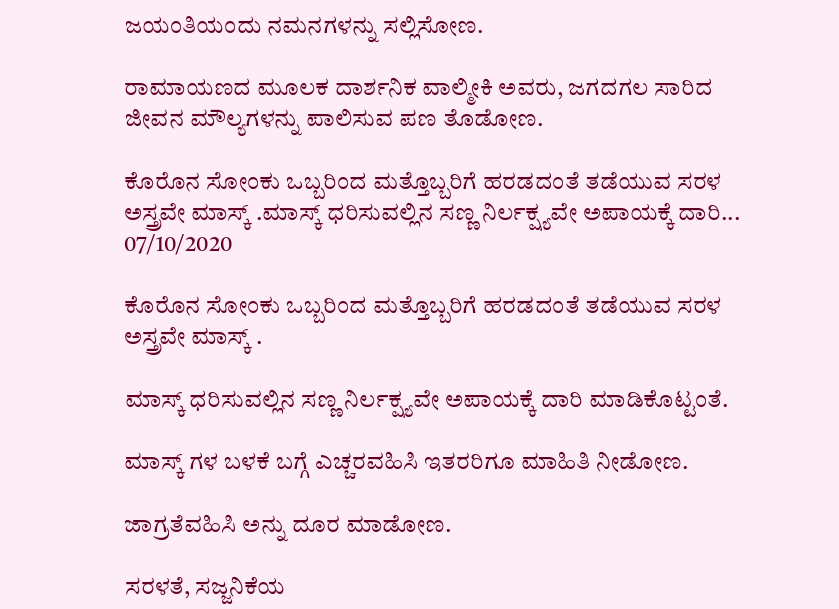ಜಯಂತಿಯಂದು ನಮನಗಳನ್ನು ಸಲ್ಲಿಸೋಣ.

ರಾಮಾಯಣದ ಮೂಲಕ ದಾರ್ಶನಿಕ ವಾಲ್ಮೀಕಿ ಅವರು, ಜಗದಗಲ ಸಾರಿದ ಜೀವನ ಮೌಲ್ಯಗಳನ್ನು ಪಾಲಿಸುವ ಪಣ ತೊಡೋಣ.

ಕೊರೊನ ಸೋಂಕು ಒಬ್ಬರಿಂದ ಮತ್ತೊಬ್ಬರಿಗೆ ಹರಡದಂತೆ ತಡೆಯುವ ಸರಳ ಅಸ್ತ್ರವೇ ಮಾಸ್ಕ್ .ಮಾಸ್ಕ್ ಧರಿಸುವಲ್ಲಿನ ಸಣ್ಣ ನಿರ್ಲಕ್ಷ್ಯವೇ ಅಪಾಯಕ್ಕೆ ದಾರಿ...
07/10/2020

ಕೊರೊನ ಸೋಂಕು ಒಬ್ಬರಿಂದ ಮತ್ತೊಬ್ಬರಿಗೆ ಹರಡದಂತೆ ತಡೆಯುವ ಸರಳ ಅಸ್ತ್ರವೇ ಮಾಸ್ಕ್ .

ಮಾಸ್ಕ್ ಧರಿಸುವಲ್ಲಿನ ಸಣ್ಣ ನಿರ್ಲಕ್ಷ್ಯವೇ ಅಪಾಯಕ್ಕೆ ದಾರಿ ಮಾಡಿಕೊಟ್ಟಂತೆ.

ಮಾಸ್ಕ್ ಗಳ ಬಳಕೆ ಬಗ್ಗೆ ಎಚ್ಚರವಹಿಸಿ ಇತರರಿಗೂ ಮಾಹಿತಿ ನೀಡೋಣ.

ಜಾಗ್ರತೆವಹಿಸಿ ಅನ್ನು ದೂರ ಮಾಡೋಣ.

ಸರಳತೆ, ಸಜ್ಜನಿಕೆಯ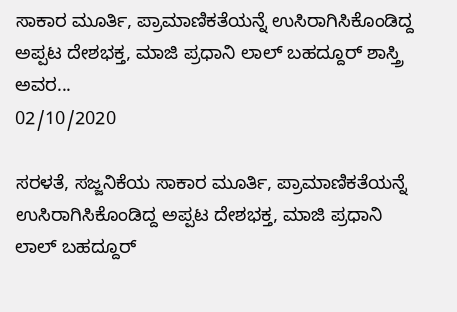ಸಾಕಾರ ಮೂರ್ತಿ, ಪ್ರಾಮಾಣಿಕತೆಯನ್ನೆ ಉಸಿರಾಗಿಸಿಕೊಂಡಿದ್ದ ಅಪ್ಪಟ ದೇಶಭಕ್ತ, ಮಾಜಿ ಪ್ರಧಾನಿ ಲಾಲ್ ಬಹದ್ದೂರ್ ಶಾಸ್ತ್ರಿ ಅವರ...
02/10/2020

ಸರಳತೆ, ಸಜ್ಜನಿಕೆಯ ಸಾಕಾರ ಮೂರ್ತಿ, ಪ್ರಾಮಾಣಿಕತೆಯನ್ನೆ ಉಸಿರಾಗಿಸಿಕೊಂಡಿದ್ದ ಅಪ್ಪಟ ದೇಶಭಕ್ತ, ಮಾಜಿ ಪ್ರಧಾನಿ ಲಾಲ್ ಬಹದ್ದೂರ್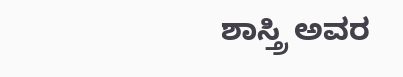ಶಾಸ್ತ್ರಿ ಅವರ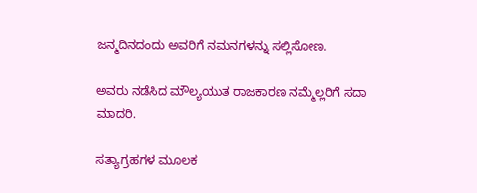ಜನ್ಮದಿನದಂದು ಅವರಿಗೆ ನಮನಗಳನ್ನು ಸಲ್ಲಿಸೋಣ.

ಅವರು ನಡೆಸಿದ ಮೌಲ್ಯಯುತ ರಾಜಕಾರಣ ನಮ್ಮೆಲ್ಲರಿಗೆ ಸದಾ ಮಾದರಿ.

ಸತ್ಯಾಗ್ರಹಗಳ ಮೂಲಕ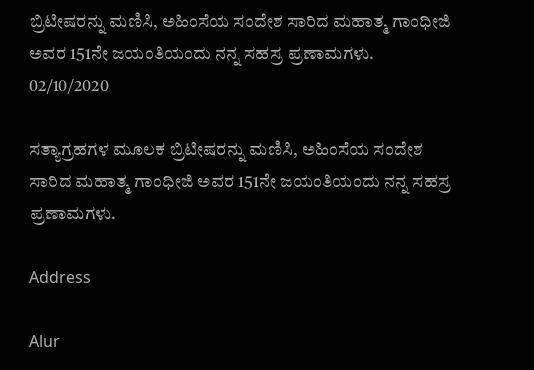ಬ್ರಿಟೀಷರನ್ನು ಮಣಿಸಿ, ಅಹಿಂಸೆಯ ಸಂದೇಶ ಸಾರಿದ ಮಹಾತ್ಮ ಗಾಂಧೀಜಿ ಅವರ 151ನೇ ಜಯಂತಿಯಂದು ನನ್ನ ಸಹಸ್ರ ಪ್ರಣಾಮಗಳು.
02/10/2020

ಸತ್ಯಾಗ್ರಹಗಳ ಮೂಲಕ ಬ್ರಿಟೀಷರನ್ನು ಮಣಿಸಿ, ಅಹಿಂಸೆಯ ಸಂದೇಶ ಸಾರಿದ ಮಹಾತ್ಮ ಗಾಂಧೀಜಿ ಅವರ 151ನೇ ಜಯಂತಿಯಂದು ನನ್ನ ಸಹಸ್ರ ಪ್ರಣಾಮಗಳು.

Address

Alur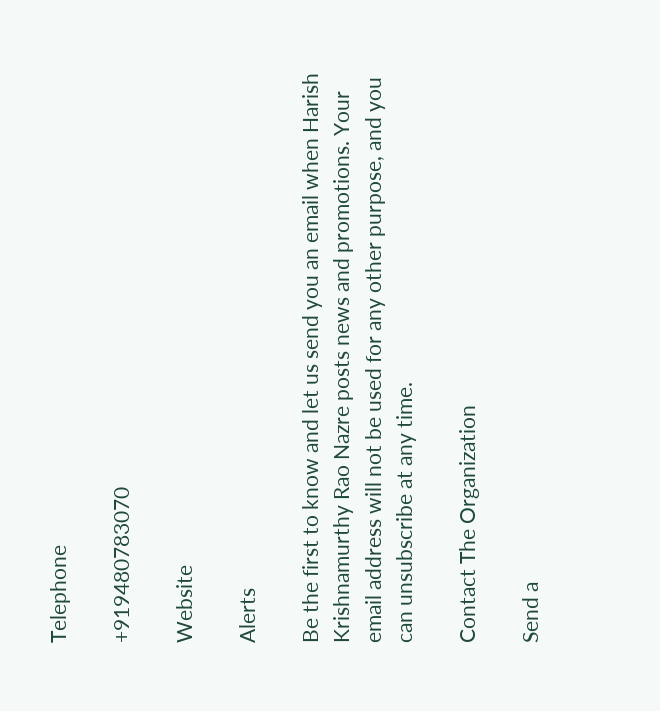Telephone

+919480783070

Website

Alerts

Be the first to know and let us send you an email when Harish Krishnamurthy Rao Nazre posts news and promotions. Your email address will not be used for any other purpose, and you can unsubscribe at any time.

Contact The Organization

Send a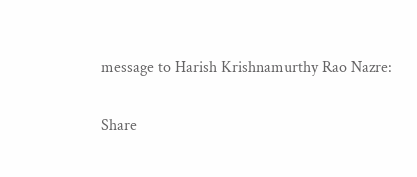message to Harish Krishnamurthy Rao Nazre:

Share